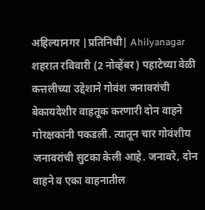अहिल्यानगर |प्रतिनिधी| Ahilyanagar
शहरात रविवारी (2 नोव्हेंबर) पहाटेच्या वेळी कत्तलीच्या उद्देशाने गोवंश जनावरांची बेकायदेशीर वाहतूक करणारी दोन वाहने गोरक्षकांनी पकडली. त्यातून चार गोवंशीय जनावरांची सुटका केली आहे. जनावरे, दोन वाहने व एका वाहनातील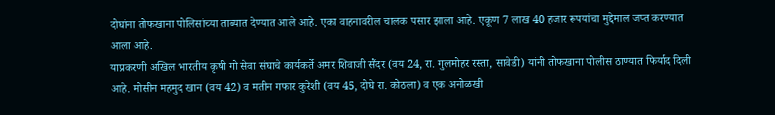दोघांना तोफखाना पोलिसांच्या ताब्यात देण्यात आले आहे. एका वाहनावरील चालक पसार झाला आहे. एकूण 7 लाख 40 हजार रूपयांचा मुद्देमाल जप्त करण्यात आला आहे.
याप्रकरणी अखिल भारतीय कृषी गो सेवा संघाचे कार्यकर्ते अमर शिवाजी सैंदर (वय 24, रा. गुलमोहर रस्ता, सावेडी) यांनी तोफखाना पोलीस ठाण्यात फिर्याद दिली आहे. मोसीन महमुद खान (वय 42) व मतीन गफार कुरेशी (वय 45, दोघे रा. कोठला) व एक अनोळखी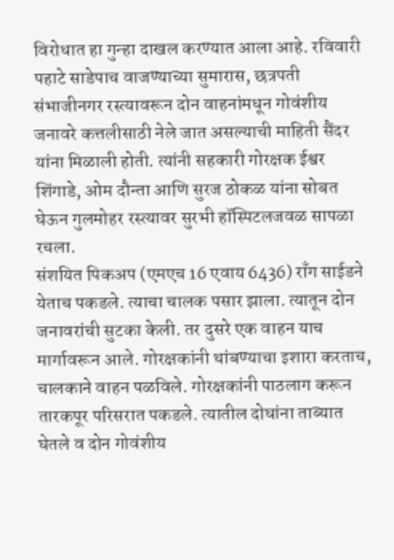विरोधात हा गुन्हा दाखल करण्यात आला आहे. रविवारी पहाटे साडेपाच वाजण्याच्या सुमारास, छत्रपती संभाजीनगर रस्त्यावरून दोन वाहनांमधून गोवंशीय जनावरे कत्तलीसाठी नेले जात असल्याची माहिती सैंदर यांना मिळाली होती. त्यांनी सहकारी गोरक्षक ईश्वर शिंगाडे, ओम दौन्ता आणि सुरज ठोकळ यांना सोबत घेऊन गुलमोहर रस्त्यावर सुरभी हॉस्पिटलजवळ सापळा रचला.
संशयित पिकअप (एमएच 16 एवाय 6436) राँग साईडने येताच पकडले. त्याचा चालक पसार झाला. त्यातून दोन जनावरांची सुटका केली. तर दुसरे एक वाहन याच मार्गावरून आले. गोरक्षकांनी थांबण्याचा इशारा करताच, चालकाने वाहन पळविले. गोरक्षकांनी पाठलाग करून तारकपूर परिसरात पकडले. त्यातील दोघांना ताब्यात घेतले व दोन गोवंशीय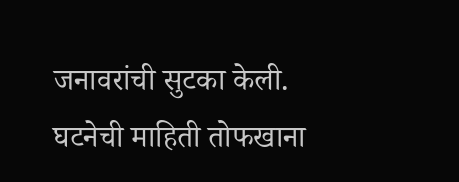जनावरांची सुटका केली. घटनेची माहिती तोफखाना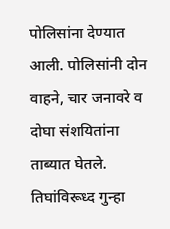पोलिसांना देण्यात आली. पोलिसांनी दोन वाहने, चार जनावरे व दोघा संशयितांना ताब्यात घेतले. तिघांविरूध्द गुन्हा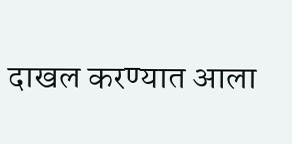दाखल करण्यात आला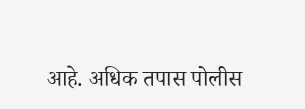आहे. अधिक तपास पोलीस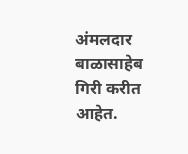अंमलदार बाळासाहेब गिरी करीत आहेत.